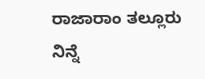ರಾಜಾರಾಂ ತಲ್ಲೂರು
ನಿನ್ನೆ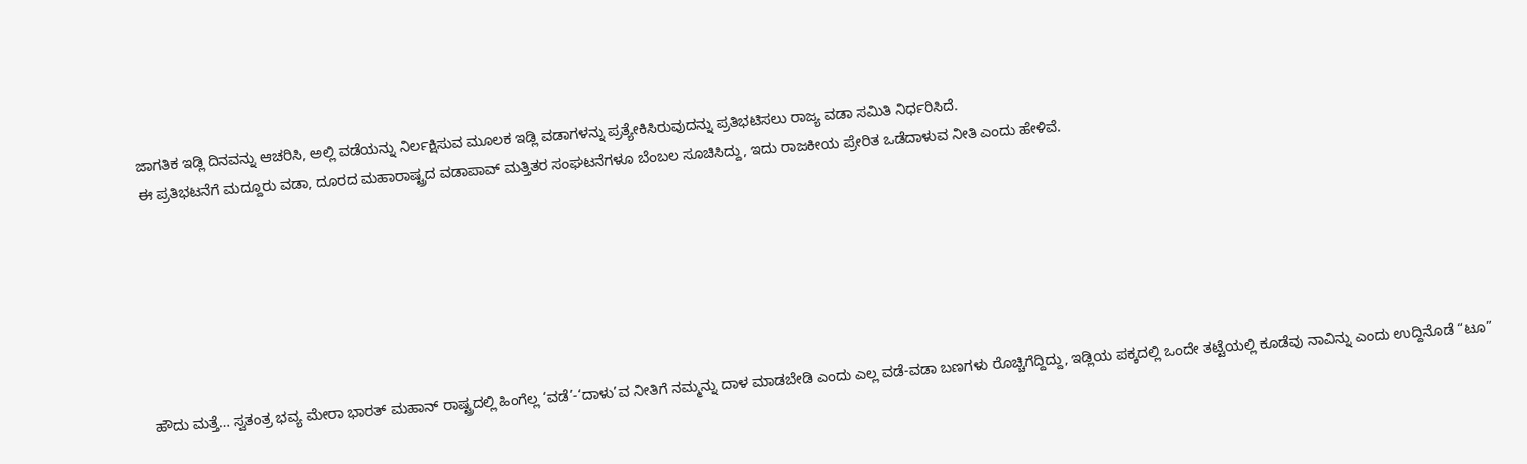ಜಾಗತಿಕ ಇಡ್ಲಿ ದಿನವನ್ನು ಆಚರಿಸಿ, ಅಲ್ಲಿ ವಡೆಯನ್ನು ನಿರ್ಲಕ್ಷಿಸುವ ಮೂಲಕ ಇಡ್ಲಿ ವಡಾಗಳನ್ನು ಪ್ರತ್ಯೇಕಿಸಿರುವುದನ್ನು ಪ್ರತಿಭಟಿಸಲು ರಾಜ್ಯ ವಡಾ ಸಮಿತಿ ನಿರ್ಧರಿಸಿದೆ.
ಈ ಪ್ರತಿಭಟನೆಗೆ ಮದ್ದೂರು ವಡಾ, ದೂರದ ಮಹಾರಾಷ್ಟ್ರದ ವಡಾಪಾವ್ ಮತ್ತಿತರ ಸಂಘಟನೆಗಳೂ ಬೆಂಬಲ ಸೂಚಿಸಿದ್ದು, ಇದು ರಾಜಕೀಯ ಪ್ರೇರಿತ ಒಡೆದಾಳುವ ನೀತಿ ಎಂದು ಹೇಳಿವೆ.







ಹೌದು ಮತ್ತೆ… ಸ್ವತಂತ್ರ ಭವ್ಯ ಮೇರಾ ಭಾರತ್ ಮಹಾನ್ ರಾಷ್ಟ್ರದಲ್ಲಿ ಹಿಂಗೆಲ್ಲ ‘ವಡೆ’-‘ದಾಳು’ವ ನೀತಿಗೆ ನಮ್ಮನ್ನು ದಾಳ ಮಾಡಬೇಡಿ ಎಂದು ಎಲ್ಲ ವಡೆ-ವಡಾ ಬಣಗಳು ರೊಚ್ಚಿಗೆದ್ದಿದ್ದು, ಇಡ್ಲಿಯ ಪಕ್ಕದಲ್ಲಿ ಒಂದೇ ತಟ್ಟೆಯಲ್ಲಿ ಕೂಡೆವು ನಾವಿನ್ನು ಎಂದು ಉದ್ದಿನೊಡೆ “ಟೂ”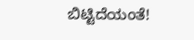ಬಿಟ್ಟಿದೆಯಂತೆ!